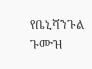የቤኒሻንጉል ጉሙዝ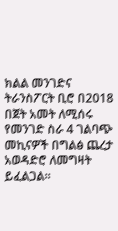ክልል መንገድና ትራንስፖርት ቢሮ በ2018 በጀት አመት ለሚሰሩ የመንገድ ስራ 4 ገልባጭ መኪናዎች በግልፅ ጨረታ አወዳድሮ ለመግዛት ይፈልጋል።